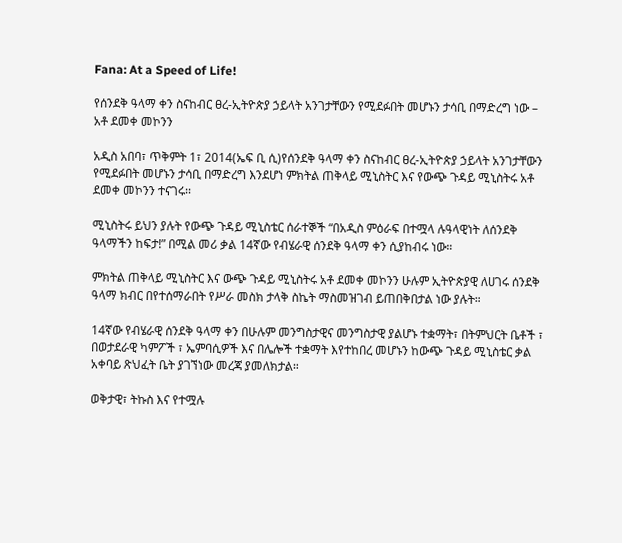Fana: At a Speed of Life!

የሰንደቅ ዓላማ ቀን ስናከብር ፀረ-ኢትዮጵያ ኃይላት አንገታቸውን የሚደፉበት መሆኑን ታሳቢ በማድረግ ነው – አቶ ደመቀ መኮንን

አዲስ አበባ፣ ጥቅምት 1፣ 2014(ኤፍ ቢ ሲ)የሰንደቅ ዓላማ ቀን ስናከብር ፀረ-ኢትዮጵያ ኃይላት አንገታቸውን የሚደፉበት መሆኑን ታሳቢ በማድረግ እንደሆነ ምክትል ጠቅላይ ሚኒስትር እና የውጭ ጉዳይ ሚኒስትሩ አቶ ደመቀ መኮንን ተናገሩ፡፡

ሚኒስትሩ ይህን ያሉት የውጭ ጉዳይ ሚኒስቴር ሰራተኞች “በአዲስ ምዕራፍ በተሟላ ሉዓላዊነት ለሰንደቅ ዓላማችን ከፍታ!” በሚል መሪ ቃል 14ኛው የብሄራዊ ሰንደቅ ዓላማ ቀን ሲያከብሩ ነው።

ምክትል ጠቅላይ ሚኒስትር እና ውጭ ጉዳይ ሚኒስትሩ አቶ ደመቀ መኮንን ሁሉም ኢትዮጵያዊ ለሀገሩ ሰንደቅ ዓላማ ክብር በየተሰማራበት የሥራ መስክ ታላቅ ስኬት ማስመዝገብ ይጠበቅበታል ነው ያሉት።

14ኛው የብሄራዊ ሰንደቅ ዓላማ ቀን በሁሉም መንግስታዊና መንግስታዊ ያልሆኑ ተቋማት፣ በትምህርት ቤቶች ፣ በወታደራዊ ካምፖች ፣ ኤምባሲዎች እና በሌሎች ተቋማት እየተከበረ መሆኑን ከውጭ ጉዳይ ሚኒስቴር ቃል አቀባይ ጽህፈት ቤት ያገኘነው መረጃ ያመለክታል።

ወቅታዊ፣ ትኩስ እና የተሟሉ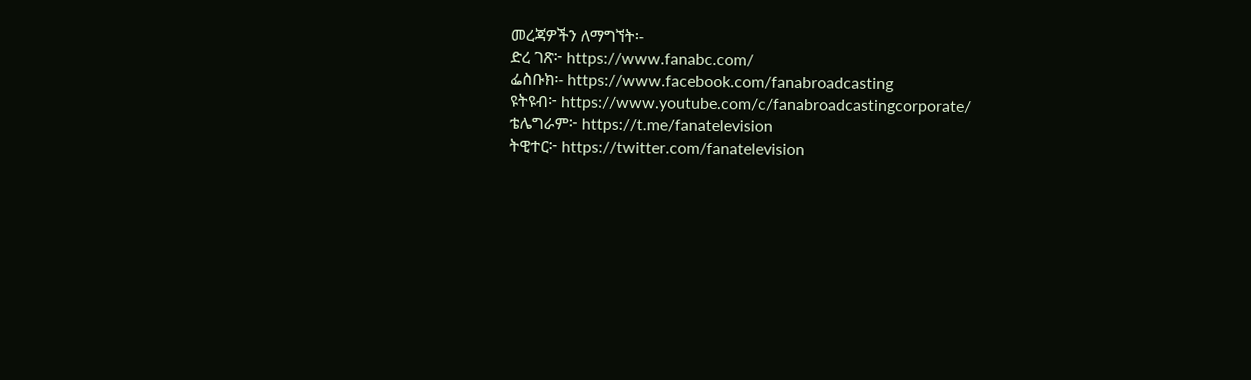መረጃዎችን ለማግኘት፡-
ድረ ገጽ፦ https://www.fanabc.com/
ፌስቡክ፡- https://www.facebook.com/fanabroadcasting
ዩትዩብ፦ https://www.youtube.com/c/fanabroadcastingcorporate/
ቴሌግራም፦ https://t.me/fanatelevision
ትዊተር፦ https://twitter.com/fanatelevision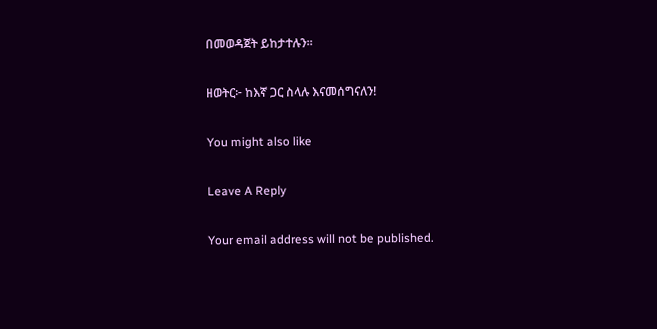በመወዳጀት ይከታተሉን፡፡

ዘወትር፦ ከእኛ ጋር ስላሉ እናመሰግናለን!

You might also like

Leave A Reply

Your email address will not be published.